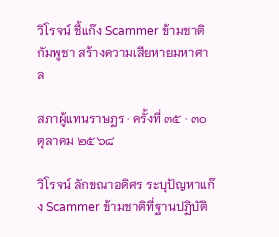วิโรจน์ ชี้แก๊ง Scammer ข้ามชาติ กัมพูชา สร้างความเสียหายมหาศาล

สภาผู้แทนราษฎร · ครั้งที่ ๓๕ · ๓๐ ตุลาคม ๒๕๖๘

วิโรจน์ ลักขณาอดิศร ระบุปัญหาแก๊ง Scammer ข้ามชาติที่ฐานปฏิบัติ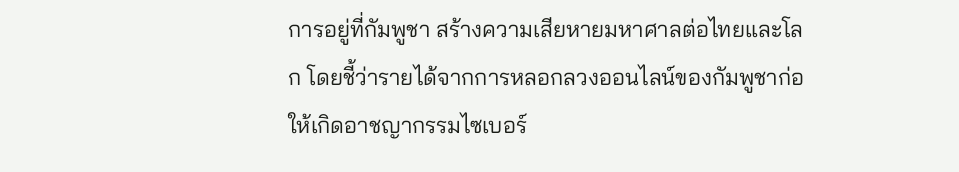การอยู่ที่กัมพูชา สร้างความเสียหายมหาศาลต่อไทยและโลก โดยชี้ว่ารายได้จากการหลอกลวงออนไลน์ของกัมพูชาก่อให้เกิดอาชญากรรมไซเบอร์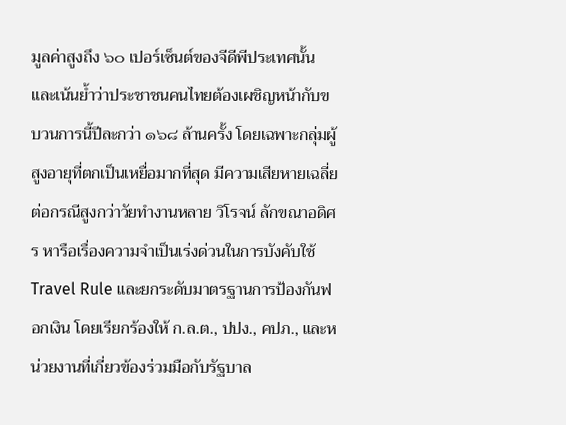มูลค่าสูงถึง ๖๐ เปอร์เซ็นต์ของจีดีพีประเทศนั้น และเน้นย้ำว่าประชาชนคนไทยต้องเผชิญหน้ากับขบวนการนี้ปีละกว่า ๑๖๘ ล้านครั้ง โดยเฉพาะกลุ่มผู้สูงอายุที่ตกเป็นเหยื่อมากที่สุด มีความเสียหายเฉลี่ยต่อกรณีสูงกว่าวัยทำงานหลาย วิโรจน์ ลักขณาอดิศร หารือเรื่องความจำเป็นเร่งด่วนในการบังคับใช้ Travel Rule และยกระดับมาตรฐานการป้องกันฟอกเงิน โดยเรียกร้องให้ ก.ล.ต., ปปง., คปภ., และหน่วยงานที่เกี่ยวข้องร่วมมือกับรัฐบาล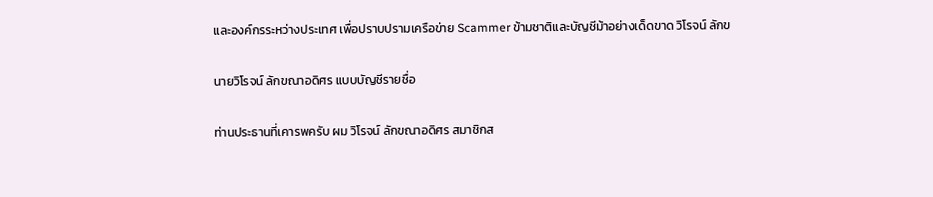และองค์กรระหว่างประเทศ เพื่อปราบปรามเครือข่าย Scammer ข้ามชาติและบัญชีม้าอย่างเด็ดขาด วิโรจน์ ลักข

นายวิโรจน์ ลักขณาอดิศร แบบบัญชีรายชื่อ

ท่านประธานที่เคารพครับ ผม วิโรจน์ ลักขณาอดิศร สมาชิกส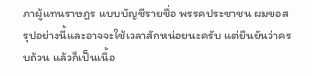ภาผู้แทนราษฎร แบบบัญชีรายชื่อ พรรคประชาชน ผมขอสรุปอย่างนี้และอาจจะใช้เวลาสักหน่อยนะครับ แต่ยืนยันว่าครบถ้วน แล้วก็เป็นเนื้อ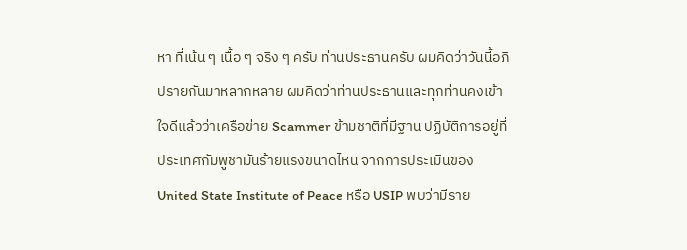หา ที่เน้น ๆ เนื้อ ๆ จริง ๆ ครับ ท่านประธานครับ ผมคิดว่าวันนี้อภิปรายกันมาหลากหลาย ผมคิดว่าท่านประธานและทุกท่านคงเข้าใจดีแล้วว่าเครือข่าย Scammer ข้ามชาติที่มีฐาน ปฏิบัติการอยู่ที่ประเทศกัมพูชามันร้ายแรงขนาดไหน จากการประเมินของ United State Institute of Peace หรือ USIP พบว่ามีราย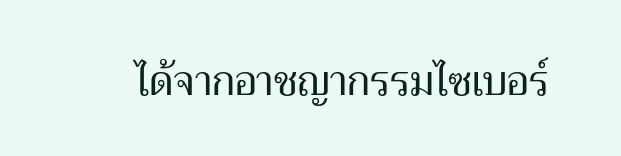ได้จากอาชญากรรมไซเบอร์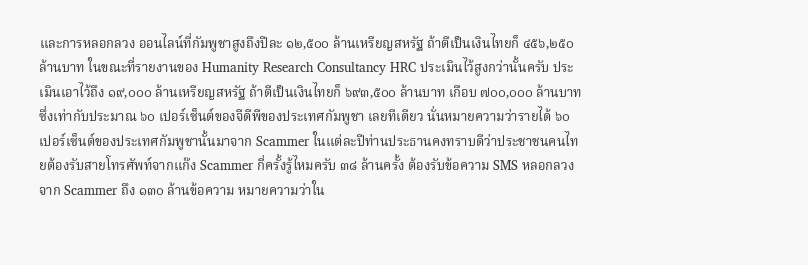และการหลอกลวง ออนไลน์ที่กัมพูชาสูงถึงปีละ ๑๒,๕๐๐ ล้านเหรียญสหรัฐ ถ้าตีเป็นเงินไทยก็ ๔๕๖,๒๕๐ ล้านบาท ในขณะที่รายงานของ Humanity Research Consultancy HRC ประเมินไว้สูงกว่านั้นครับ ประเมินเอาไว้ถึง ๑๙,๐๐๐ ล้านเหรียญสหรัฐ ถ้าตีเป็นเงินไทยก็ ๖๙๓,๕๐๐ ล้านบาท เกือบ ๗๐๐,๐๐๐ ล้านบาท ซึ่งเท่ากับประมาณ ๖๐ เปอร์เซ็นต์ของจีดีพีของประเทศกัมพูชา เลยทีเดียว นั่นหมายความว่ารายได้ ๖๐ เปอร์เซ็นต์ของประเทศกัมพูชานั้นมาจาก Scammer ในแต่ละปีท่านประธานคงทราบดีว่าประชาชนคนไทยต้องรับสายโทรศัพท์จากแก๊ง Scammer กี่ครั้งรู้ไหมครับ ๓๘ ล้านครั้ง ต้องรับข้อความ SMS หลอกลวงจาก Scammer ถึง ๑๓๐ ล้านข้อความ หมายความว่าใน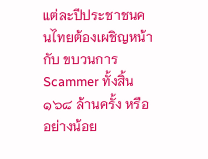แต่ละปีประชาชนคนไทยต้องเผชิญหน้ากับ ขบวนการ Scammer ทั้งสิ้น ๑๖๘ ล้านครั้ง หรืออย่างน้อย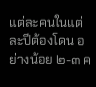แต่ละคนในแต่ละปีต้องโดน อย่างน้อย ๒-๓ ค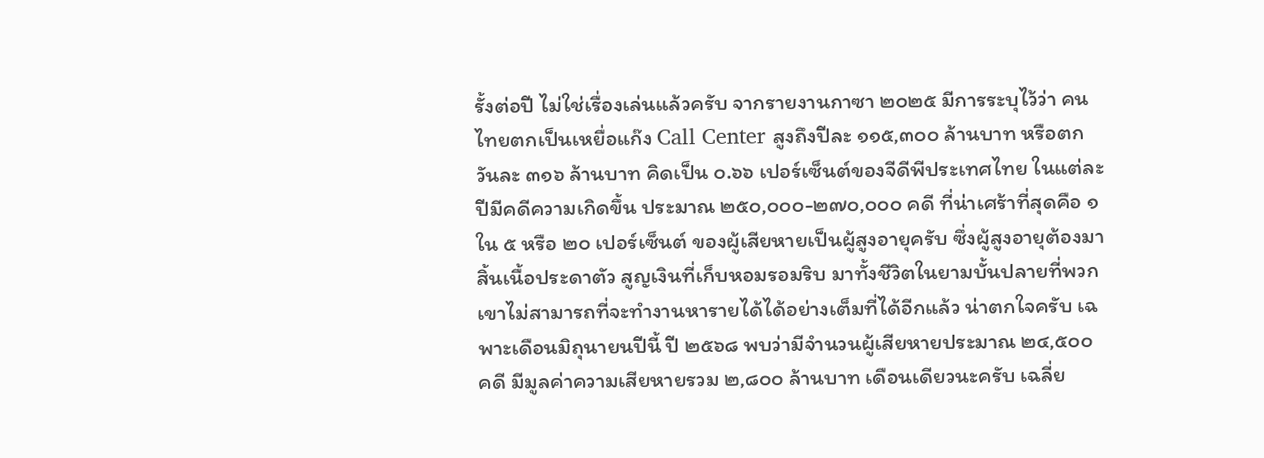รั้งต่อปี ไม่ใช่เรื่องเล่นแล้วครับ จากรายงานกาซา ๒๐๒๕ มีการระบุไว้ว่า คนไทยตกเป็นเหยื่อแก๊ง Call Center สูงถึงปีละ ๑๑๕,๓๐๐ ล้านบาท หรือตกวันละ ๓๑๖ ล้านบาท คิดเป็น ๐.๖๖ เปอร์เซ็นต์ของจีดีพีประเทศไทย ในแต่ละปีมีคดีความเกิดขึ้น ประมาณ ๒๕๐,๐๐๐-๒๗๐,๐๐๐ คดี ที่น่าเศร้าที่สุดคือ ๑ ใน ๕ หรือ ๒๐ เปอร์เซ็นต์ ของผู้เสียหายเป็นผู้สูงอายุครับ ซึ่งผู้สูงอายุต้องมาสิ้นเนื้อประดาตัว สูญเงินที่เก็บหอมรอมริบ มาทั้งชีวิตในยามบั้นปลายที่พวกเขาไม่สามารถที่จะทำงานหารายได้ได้อย่างเต็มที่ได้อีกแล้ว น่าตกใจครับ เฉพาะเดือนมิถุนายนปีนี้ ปี ๒๕๖๘ พบว่ามีจำนวนผู้เสียหายประมาณ ๒๔,๕๐๐ คดี มีมูลค่าความเสียหายรวม ๒,๘๐๐ ล้านบาท เดือนเดียวนะครับ เฉลี่ย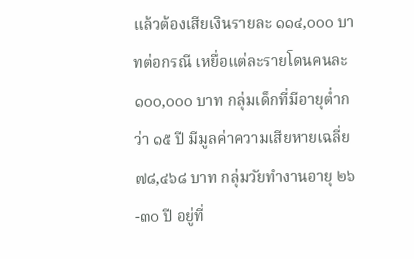แล้วต้องเสียเงินรายละ ๑๑๔,๐๐๐ บาทต่อกรณี เหยื่อแต่ละรายโดนคนละ ๑๐๐,๐๐๐ บาท กลุ่มเด็กที่มีอายุต่ำกว่า ๑๕ ปี มีมูลค่าความเสียหายเฉลี่ย ๗๘,๔๖๘ บาท กลุ่มวัยทำงานอายุ ๒๖-๓๐ ปี อยู่ที่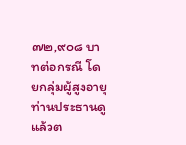๗๒,๙๐๘ บาทต่อกรณี โดยกลุ่มผู้สูงอายุ ท่านประธานดูแล้วต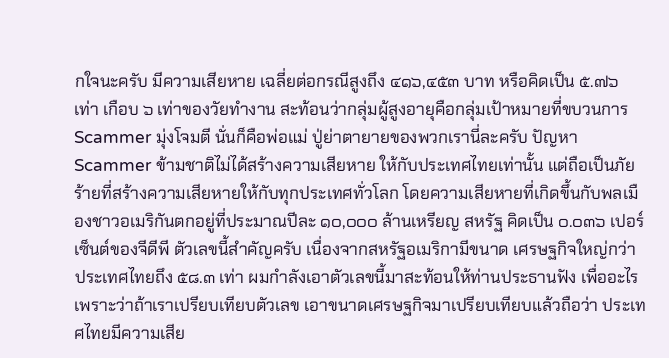กใจนะครับ มีความเสียหาย เฉลี่ยต่อกรณีสูงถึง ๔๑๖,๔๕๓ บาท หรือคิดเป็น ๕.๗๖ เท่า เกือบ ๖ เท่าของวัยทำงาน สะท้อนว่ากลุ่มผู้สูงอายุคือกลุ่มเป้าหมายที่ขบวนการ Scammer มุ่งโจมตี นั่นก็คือพ่อแม่ ปู่ย่าตายายของพวกเรานี่ละครับ ปัญหา Scammer ข้ามชาติไม่ได้สร้างความเสียหาย ให้กับประเทศไทยเท่านั้น แต่ถือเป็นภัยร้ายที่สร้างความเสียหายให้กับทุกประเทศทั่วโลก โดยความเสียหายที่เกิดขึ้นกับพลเมืองชาวอเมริกันตกอยู่ที่ประมาณปีละ ๑๐,๐๐๐ ล้านเหรียญ สหรัฐ คิดเป็น ๐.๐๓๖ เปอร์เซ็นต์ของจีดีพี ตัวเลขนี้สำคัญครับ เนื่องจากสหรัฐอเมริกามีขนาด เศรษฐกิจใหญ่กว่าประเทศไทยถึง ๕๘.๓ เท่า ผมกำลังเอาตัวเลขนี้มาสะท้อนให้ท่านประธานฟัง เพื่ออะไร เพราะว่าถ้าเราเปรียบเทียบตัวเลข เอาขนาดเศรษฐกิจมาเปรียบเทียบแล้วถือว่า ประเทศไทยมีความเสีย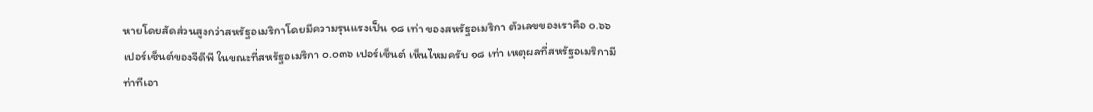หายโดยสัดส่วนสูงกว่าสหรัฐอเมริกาโดยมีความรุนแรงเป็น ๑๘ เท่า ของสหรัฐอเมริกา ตัวเลขของเราคือ ๐.๖๖ เปอร์เซ็นต์ของจีดีพี ในขณะที่สหรัฐอเมริกา ๐.๐๓๖ เปอร์เซ็นต์ เห็นไหมครับ ๑๘ เท่า เหตุผลที่สหรัฐอเมริกามีท่าทีเอา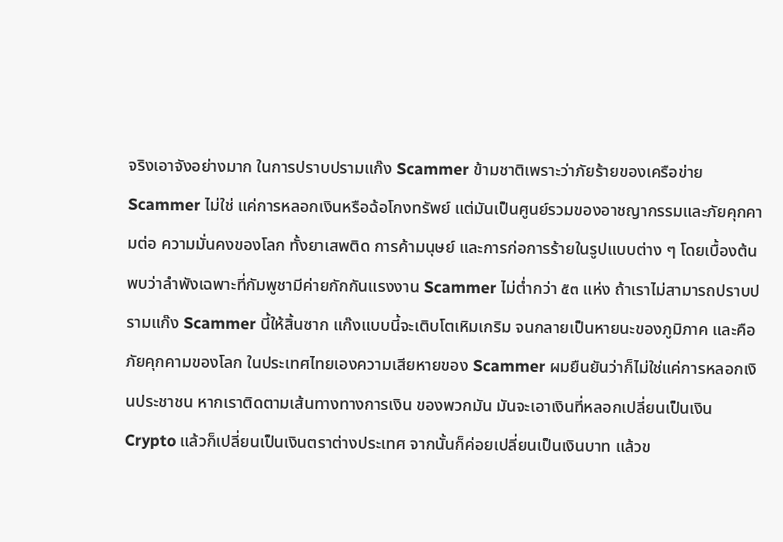จริงเอาจังอย่างมาก ในการปราบปรามแก๊ง Scammer ข้ามชาติเพราะว่าภัยร้ายของเครือข่าย Scammer ไม่ใช่ แค่การหลอกเงินหรือฉ้อโกงทรัพย์ แต่มันเป็นศูนย์รวมของอาชญากรรมและภัยคุกคามต่อ ความมั่นคงของโลก ทั้งยาเสพติด การค้ามนุษย์ และการก่อการร้ายในรูปแบบต่าง ๆ โดยเบื้องต้นพบว่าลำพังเฉพาะที่กัมพูชามีค่ายกักกันแรงงาน Scammer ไม่ต่ำกว่า ๕๓ แห่ง ถ้าเราไม่สามารถปราบปรามแก๊ง Scammer นี้ให้สิ้นซาก แก๊งแบบนี้จะเติบโตเหิมเกริม จนกลายเป็นหายนะของภูมิภาค และคือภัยคุกคามของโลก ในประเทศไทยเองความเสียหายของ Scammer ผมยืนยันว่าก็ไม่ใช่แค่การหลอกเงินประชาชน หากเราติดตามเส้นทางทางการเงิน ของพวกมัน มันจะเอาเงินที่หลอกเปลี่ยนเป็นเงิน Crypto แล้วก็เปลี่ยนเป็นเงินตราต่างประเทศ จากนั้นก็ค่อยเปลี่ยนเป็นเงินบาท แล้วข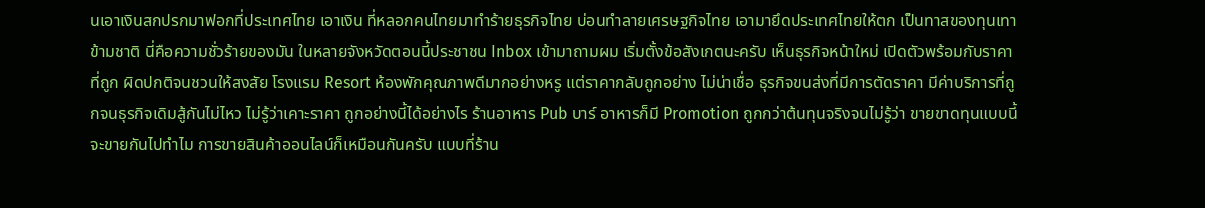นเอาเงินสกปรกมาฟอกที่ประเทศไทย เอาเงิน ที่หลอกคนไทยมาทำร้ายธุรกิจไทย บ่อนทำลายเศรษฐกิจไทย เอามายึดประเทศไทยให้ตก เป็นทาสของทุนเทาข้ามชาติ นี่คือความชั่วร้ายของมัน ในหลายจังหวัดตอนนี้ประชาชน Inbox เข้ามาถามผม เริ่มตั้งข้อสังเกตนะครับ เห็นธุรกิจหน้าใหม่ เปิดตัวพร้อมกับราคาที่ถูก ผิดปกติจนชวนให้สงสัย โรงแรม Resort ห้องพักคุณภาพดีมากอย่างหรู แต่ราคากลับถูกอย่าง ไม่น่าเชื่อ ธุรกิจขนส่งที่มีการตัดราคา มีค่าบริการที่ถูกจนธุรกิจเดิมสู้กันไม่ไหว ไม่รู้ว่าเคาะราคา ถูกอย่างนี้ได้อย่างไร ร้านอาหาร Pub บาร์ อาหารก็มี Promotion ถูกกว่าต้นทุนจริงจนไม่รู้ว่า ขายขาดทุนแบบนี้จะขายกันไปทำไม การขายสินค้าออนไลน์ก็เหมือนกันครับ แบบที่ร้าน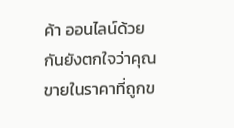ค้า ออนไลน์ด้วยกันยังตกใจว่าคุณขายในราคาที่ถูกข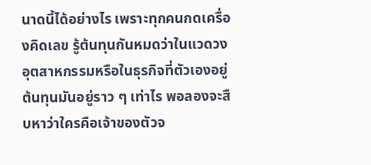นาดนี้ได้อย่างไร เพราะทุกคนกดเครื่องคิดเลข รู้ต้นทุนกันหมดว่าในแวดวงอุตสาหกรรมหรือในธุรกิจที่ตัวเองอยู่ต้นทุนมันอยู่ราว ๆ เท่าไร พอลองจะสืบหาว่าใครคือเจ้าของตัวจ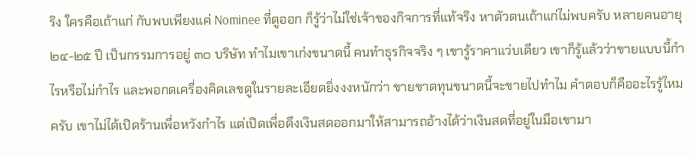ริง ใครคือเถ้าแก่ กับพบเพียงแค่ Nominee ที่ดูออก ก็รู้ว่าไม่ใช่เจ้าของกิจการที่แท้จริง หาตัวตนเถ้าแก่ไม่พบครับ หลายคนอายุ ๒๔-๒๕ ปี เป็นกรรมการอยู่ ๓๐ บริษัท ทำไมเขาเก่งขนาดนี้ คนทำธุรกิจจริง ๆ เขารู้ราคาแว่บเดียว เขาก็รู้แล้วว่าขายแบบนี้กำไรหรือไม่กำไร และพอกดเครื่องคิดเลขดูในรายละเอียดยิ่งงงหนักว่า ขายขาดทุนขนาดนี้จะขายไปทำไม คำตอบก็คืออะไรรู้ไหมครับ เขาไม่ได้เปิดร้านเพื่อหวังกำไร แต่เปิดเพื่อดึงเงินสดออกมาให้สามารถอ้างได้ว่าเงินสดที่อยู่ในมือเขามา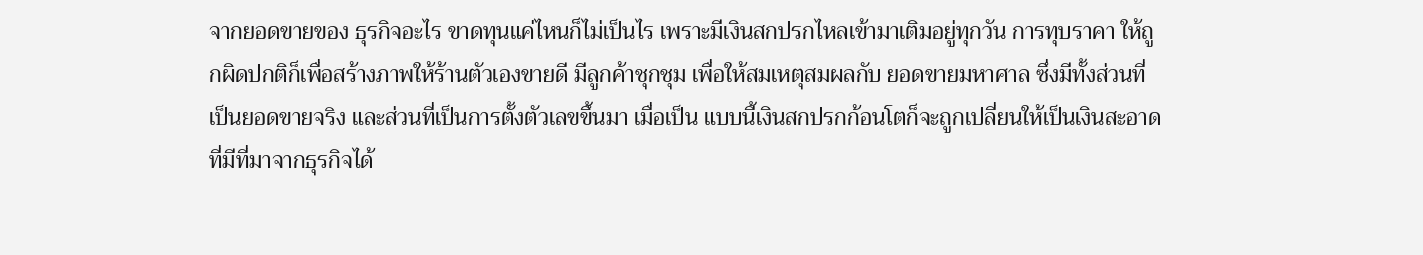จากยอดขายของ ธุรกิจอะไร ขาดทุนแค่ไหนก็ไม่เป็นไร เพราะมีเงินสกปรกไหลเข้ามาเติมอยู่ทุกวัน การทุบราคา ให้ถูกผิดปกติก็เพื่อสร้างภาพให้ร้านตัวเองขายดี มีลูกค้าชุกชุม เพื่อให้สมเหตุสมผลกับ ยอดขายมหาศาล ซึ่งมีทั้งส่วนที่เป็นยอดขายจริง และส่วนที่เป็นการตั้งตัวเลขขึ้นมา เมื่อเป็น แบบนี้เงินสกปรกก้อนโตก็จะถูกเปลี่ยนให้เป็นเงินสะอาดที่มีที่มาจากธุรกิจได้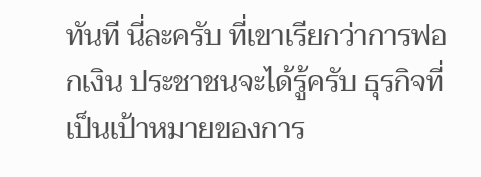ทันที นี่ละครับ ที่เขาเรียกว่าการฟอกเงิน ประชาชนจะได้รู้ครับ ธุรกิจที่เป็นเป้าหมายของการ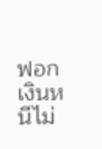ฟอกเงินหนีไม่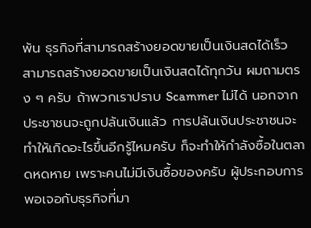พ้น ธุรกิจที่สามารถสร้างยอดขายเป็นเงินสดได้เร็ว สามารถสร้างยอดขายเป็นเงินสดได้ทุกวัน ผมถามตรง ๆ ครับ ถ้าพวกเราปราบ Scammer ไม่ได้ นอกจากประชาชนจะถูกปล้นเงินแล้ว การปล้นเงินประชาชนจะทำให้เกิดอะไรขึ้นอีกรู้ไหมครับ ก็จะทำให้กำลังซื้อในตลาดหดหาย เพราะคนไม่มีเงินซื้อของครับ ผู้ประกอบการพอเจอกับธุรกิจที่มา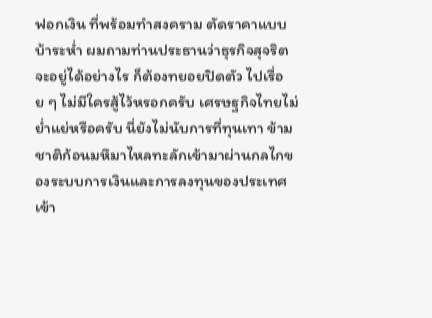ฟอกเงิน ที่พร้อมทำสงคราม ตัดราคาแบบบ้าระห่ำ ผมถามท่านประธานว่าธุรกิจสุจริตจะอยู่ได้อย่างไร ก็ต้องทยอยปิดตัว ไปเรื่อย ๆ ไม่มีใครสู้ไว้หรอกครับ เศรษฐกิจไทยไม่ย่ำแย่หรือครับ นี่ยังไม่นับการที่ทุนเทา ข้ามชาติก้อนมหึมาไหลทะลักเข้ามาผ่านกลไกของระบบการเงินและการลงทุนของประเทศ เข้า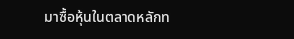มาซื้อหุ้นในตลาดหลักท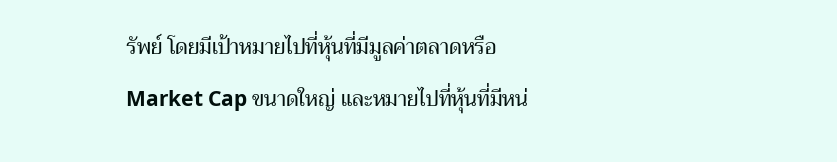รัพย์ โดยมีเป้าหมายไปที่หุ้นที่มีมูลค่าตลาดหรือ Market Cap ขนาดใหญ่ และหมายไปที่หุ้นที่มีหน่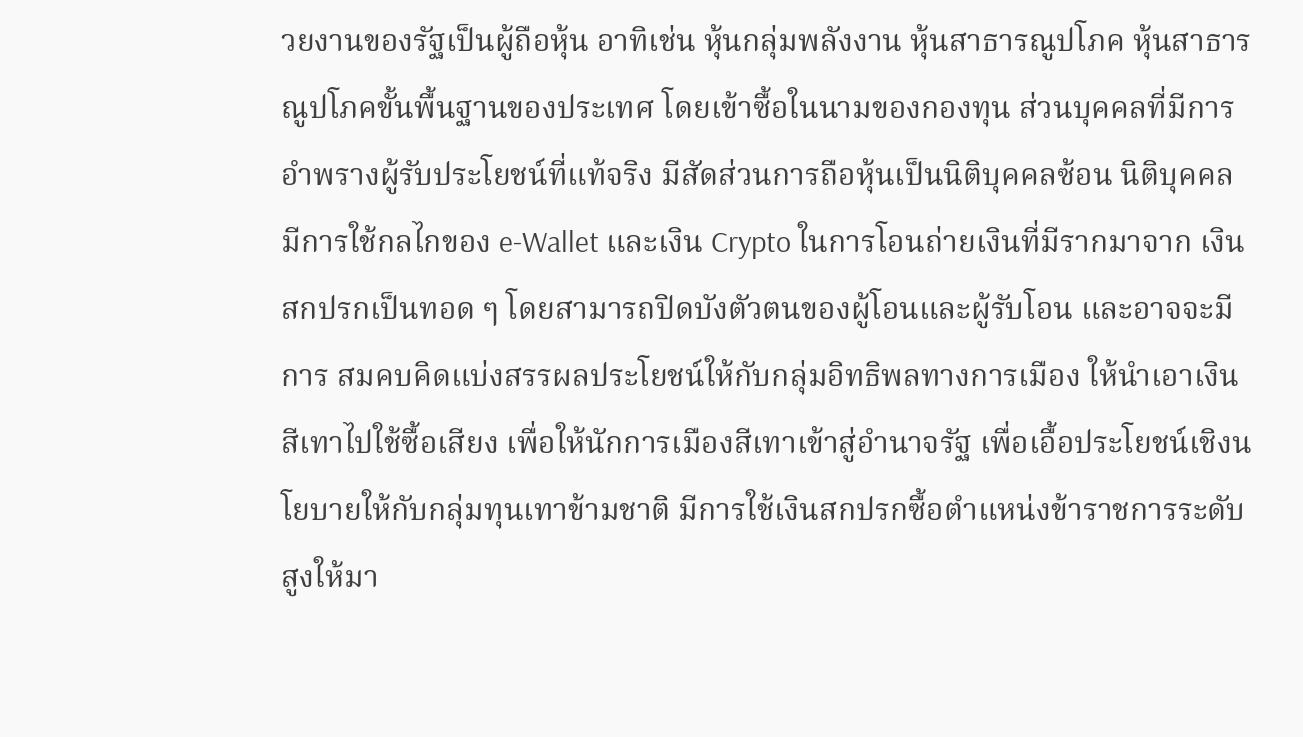วยงานของรัฐเป็นผู้ถือหุ้น อาทิเช่น หุ้นกลุ่มพลังงาน หุ้นสาธารณูปโภค หุ้นสาธารณูปโภคขั้นพื้นฐานของประเทศ โดยเข้าซื้อในนามของกองทุน ส่วนบุคคลที่มีการอำพรางผู้รับประโยชน์ที่แท้จริง มีสัดส่วนการถือหุ้นเป็นนิติบุคคลซ้อน นิติบุคคล มีการใช้กลไกของ e-Wallet และเงิน Crypto ในการโอนถ่ายเงินที่มีรากมาจาก เงินสกปรกเป็นทอด ๆ โดยสามารถปิดบังตัวตนของผู้โอนและผู้รับโอน และอาจจะมีการ สมคบคิดแบ่งสรรผลประโยชน์ให้กับกลุ่มอิทธิพลทางการเมือง ให้นำเอาเงินสีเทาไปใช้ซื้อเสียง เพื่อให้นักการเมืองสีเทาเข้าสู่อำนาจรัฐ เพื่อเอื้อประโยชน์เชิงนโยบายให้กับกลุ่มทุนเทาข้ามชาติ มีการใช้เงินสกปรกซื้อตำแหน่งข้าราชการระดับสูงให้มา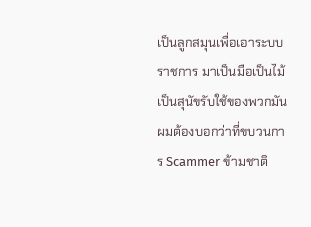เป็นลูกสมุนเพื่อเอาระบบราชการ มาเป็นมือเป็นไม้ เป็นสุนัขรับใช้ของพวกมัน ผมต้องบอกว่าที่ขบวนการ Scammer ข้ามชาติ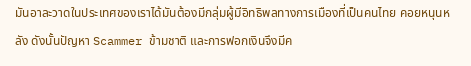มันอาละวาดในประเทศของเราได้มันต้องมีกลุ่มผู้มีอิทธิพลทางการเมืองที่เป็นคนไทย คอยหนุนหลัง ดังนั้นปัญหา Scammer ข้ามชาติ และการฟอกเงินจึงมีค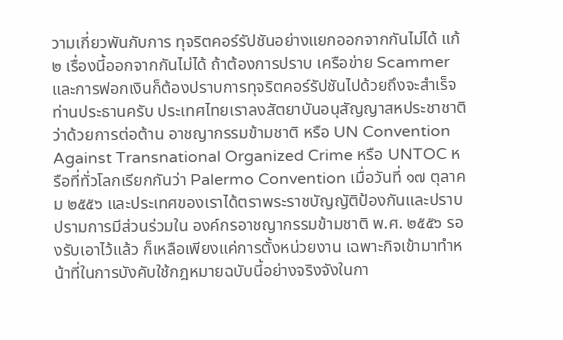วามเกี่ยวพันกับการ ทุจริตคอร์รัปชันอย่างแยกออกจากกันไม่ได้ แก้ ๒ เรื่องนี้ออกจากกันไม่ได้ ถ้าต้องการปราบ เครือข่าย Scammer และการฟอกเงินก็ต้องปราบการทุจริตคอร์รัปชันไปด้วยถึงจะสำเร็จ ท่านประธานครับ ประเทศไทยเราลงสัตยาบันอนุสัญญาสหประชาชาติว่าด้วยการต่อต้าน อาชญากรรมข้ามชาติ หรือ UN Convention Against Transnational Organized Crime หรือ UNTOC หรือที่ทั่วโลกเรียกกันว่า Palermo Convention เมื่อวันที่ ๑๗ ตุลาคม ๒๕๕๖ และประเทศของเราได้ตราพระราชบัญญัติป้องกันและปราบปรามการมีส่วนร่วมใน องค์กรอาชญากรรมข้ามชาติ พ.ศ. ๒๕๕๖ รองรับเอาไว้แล้ว ก็เหลือเพียงแค่การตั้งหน่วยงาน เฉพาะกิจเข้ามาทำหน้าที่ในการบังคับใช้กฎหมายฉบับนี้อย่างจริงจังในกา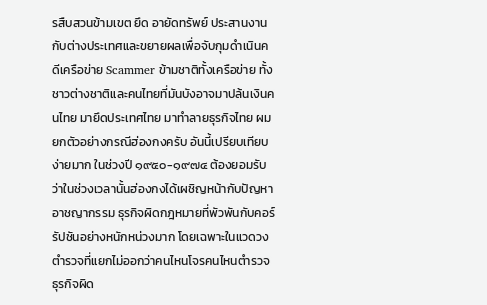รสืบสวนข้ามเขต ยึด อายัดทรัพย์ ประสานงานกับต่างประเทศและขยายผลเพื่อจับกุมดำเนินคดีเครือข่าย Scammer ข้ามชาติทั้งเครือข่าย ทั้งชาวต่างชาติและคนไทยที่มันบังอาจมาปล้นเงินคนไทย มายึดประเทศไทย มาทำลายธุรกิจไทย ผมยกตัวอย่างกรณีฮ่องกงครับ อันนี้เปรียบเทียบ ง่ายมาก ในช่วงปี ๑๙๕๐-๑๙๗๔ ต้องยอมรับว่าในช่วงเวลานั้นฮ่องกงได้เผชิญหน้ากับปัญหา อาชญากรรม ธุรกิจผิดกฎหมายที่พัวพันกับคอร์รัปชันอย่างหนักหน่วงมาก โดยเฉพาะในแวดวง ตำรวจที่แยกไม่ออกว่าคนไหนโจรคนไหนตำรวจ ธุรกิจผิด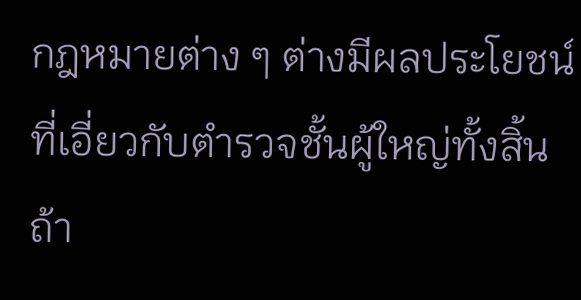กฎหมายต่าง ๆ ต่างมีผลประโยชน์ ที่เอี่ยวกับตำรวจชั้นผู้ใหญ่ทั้งสิ้น ถ้า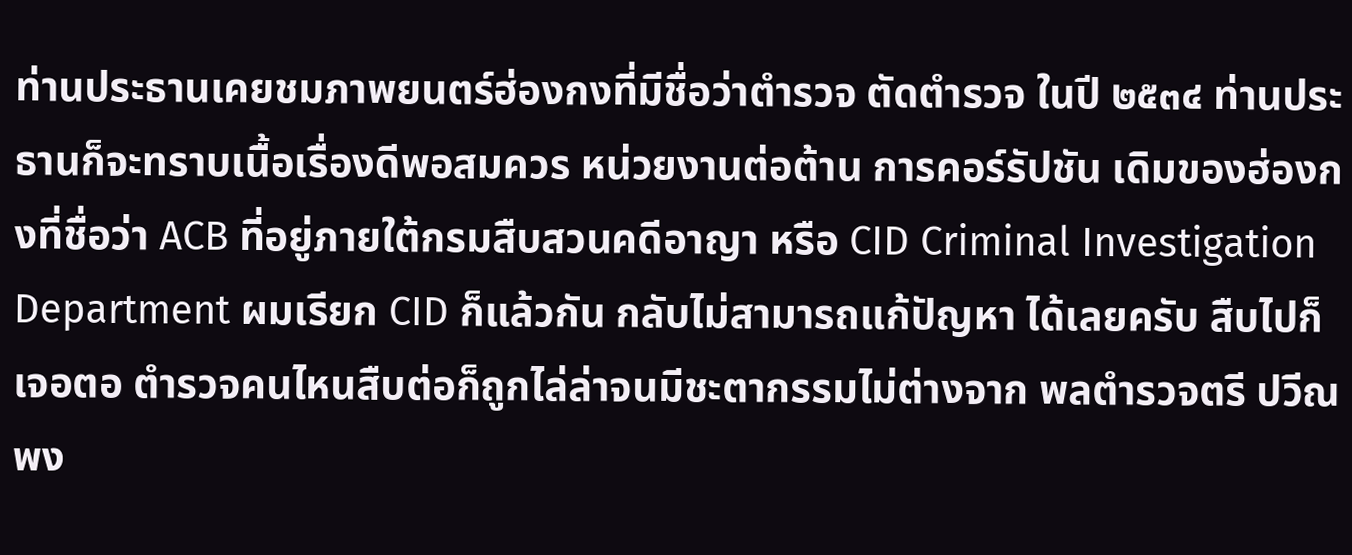ท่านประธานเคยชมภาพยนตร์ฮ่องกงที่มีชื่อว่าตำรวจ ตัดตำรวจ ในปี ๒๕๓๔ ท่านประธานก็จะทราบเนื้อเรื่องดีพอสมควร หน่วยงานต่อต้าน การคอร์รัปชัน เดิมของฮ่องกงที่ชื่อว่า ACB ที่อยู่ภายใต้กรมสืบสวนคดีอาญา หรือ CID Criminal Investigation Department ผมเรียก CID ก็แล้วกัน กลับไม่สามารถแก้ปัญหา ได้เลยครับ สืบไปก็เจอตอ ตำรวจคนไหนสืบต่อก็ถูกไล่ล่าจนมีชะตากรรมไม่ต่างจาก พลตำรวจตรี ปวีณ พง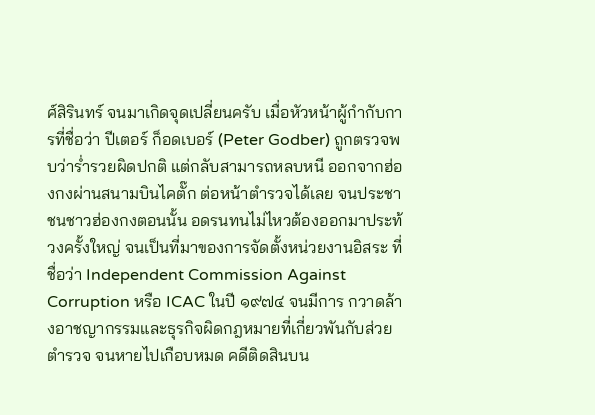ศ์สิรินทร์ จนมาเกิดจุดเปลี่ยนครับ เมื่อหัวหน้าผู้กำกับการที่ชื่อว่า ปีเตอร์ ก็อดเบอร์ (Peter Godber) ถูกตรวจพบว่าร่ำรวยผิดปกติ แต่กลับสามารถหลบหนี ออกจากฮ่องกงผ่านสนามบินไคตั๊ก ต่อหน้าตำรวจได้เลย จนประชาชนชาวฮ่องกงตอนนั้น อดรนทนไม่ไหวต้องออกมาประท้วงครั้งใหญ่ จนเป็นที่มาของการจัดตั้งหน่วยงานอิสระ ที่ชื่อว่า Independent Commission Against Corruption หรือ ICAC ในปี ๑๙๗๔ จนมีการ กวาดล้างอาชญากรรมและธุรกิจผิดกฎหมายที่เกี่ยวพันกับส่วยตำรวจ จนหายไปเกือบหมด คดีติดสินบน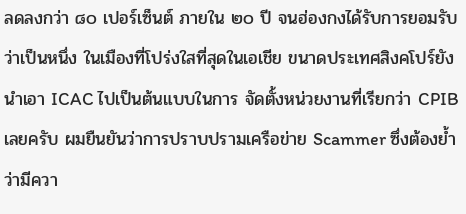ลดลงกว่า ๘๐ เปอร์เซ็นต์ ภายใน ๒๐ ปี จนฮ่องกงได้รับการยอมรับว่าเป็นหนึ่ง ในเมืองที่โปร่งใสที่สุดในเอเชีย ขนาดประเทศสิงคโปร์ยังนำเอา ICAC ไปเป็นต้นแบบในการ จัดตั้งหน่วยงานที่เรียกว่า CPIB เลยครับ ผมยืนยันว่าการปราบปรามเครือข่าย Scammer ซึ่งต้องย้ำว่ามีควา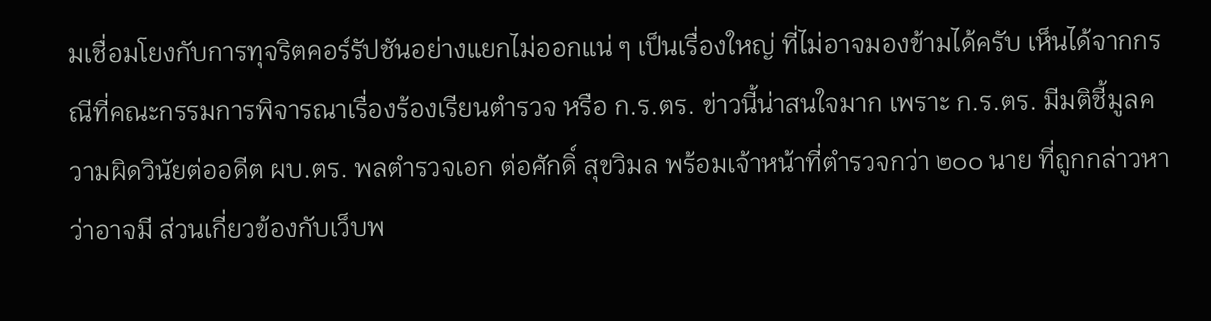มเชื่อมโยงกับการทุจริตคอร์รัปชันอย่างแยกไม่ออกแน่ ๆ เป็นเรื่องใหญ่ ที่ไม่อาจมองข้ามได้ครับ เห็นได้จากกรณีที่คณะกรรมการพิจารณาเรื่องร้องเรียนตำรวจ หรือ ก.ร.ตร. ข่าวนี้น่าสนใจมาก เพราะ ก.ร.ตร. มีมติชี้มูลความผิดวินัยต่ออดีต ผบ.ตร. พลตำรวจเอก ต่อศักดิ์ สุขวิมล พร้อมเจ้าหน้าที่ตำรวจกว่า ๒๐๐ นาย ที่ถูกกล่าวหาว่าอาจมี ส่วนเกี่ยวข้องกับเว็บพ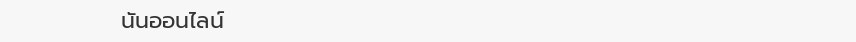นันออนไลน์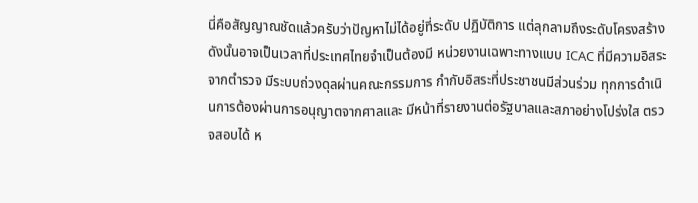นี่คือสัญญาณชัดแล้วครับว่าปัญหาไม่ได้อยู่ที่ระดับ ปฏิบัติการ แต่ลุกลามถึงระดับโครงสร้าง ดังนั้นอาจเป็นเวลาที่ประเทศไทยจำเป็นต้องมี หน่วยงานเฉพาะทางแบบ ICAC ที่มีความอิสระจากตำรวจ มีระบบถ่วงดุลผ่านคณะกรรมการ กำกับอิสระที่ประชาชนมีส่วนร่วม ทุกการดำเนินการต้องผ่านการอนุญาตจากศาลและ มีหน้าที่รายงานต่อรัฐบาลและสภาอย่างโปร่งใส ตรวจสอบได้ ห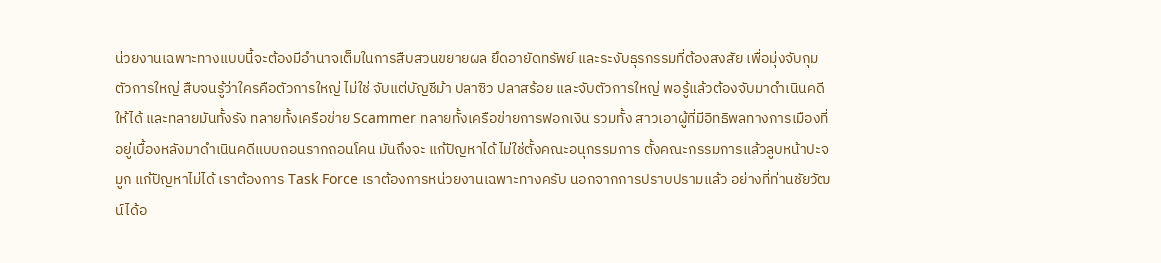น่วยงานเฉพาะทางแบบนี้จะต้องมีอำนาจเต็มในการสืบสวนขยายผล ยึดอายัดทรัพย์ และระงับธุรกรรมที่ต้องสงสัย เพื่อมุ่งจับกุมตัวการใหญ่ สืบจนรู้ว่าใครคือตัวการใหญ่ ไม่ใช่ จับแต่บัญชีม้า ปลาซิว ปลาสร้อย และจับตัวการใหญ่ พอรู้แล้วต้องจับมาดำเนินคดีให้ได้ และทลายมันทั้งรัง ทลายทั้งเครือข่าย Scammer ทลายทั้งเครือข่ายการฟอกเงิน รวมทั้ง สาวเอาผู้ที่มีอิทธิพลทางการเมืองที่อยู่เบื้องหลังมาดำเนินคดีแบบถอนรากถอนโคน มันถึงจะ แก้ปัญหาได้ ไม่ใช่ตั้งคณะอนุกรรมการ ตั้งคณะกรรมการแล้วลูบหน้าปะจมูก แก้ปัญหาไม่ได้ เราต้องการ Task Force เราต้องการหน่วยงานเฉพาะทางครับ นอกจากการปราบปรามแล้ว อย่างที่ท่านชัยวัฒน์ได้อ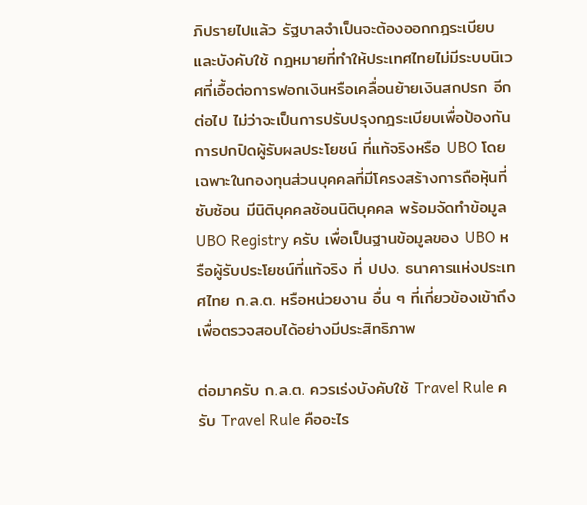ภิปรายไปแล้ว รัฐบาลจำเป็นจะต้องออกกฎระเบียบและบังคับใช้ กฎหมายที่ทำให้ประเทศไทยไม่มีระบบนิเวศที่เอื้อต่อการฟอกเงินหรือเคลื่อนย้ายเงินสกปรก อีกต่อไป ไม่ว่าจะเป็นการปรับปรุงกฎระเบียบเพื่อป้องกันการปกปิดผู้รับผลประโยชน์ ที่แท้จริงหรือ UBO โดยเฉพาะในกองทุนส่วนบุคคลที่มีโครงสร้างการถือหุ้นที่ซับซ้อน มีนิติบุคคลซ้อนนิติบุคคล พร้อมจัดทำข้อมูล UBO Registry ครับ เพื่อเป็นฐานข้อมูลของ UBO หรือผู้รับประโยชน์ที่แท้จริง ที่ ปปง. ธนาคารแห่งประเทศไทย ก.ล.ต. หรือหน่วยงาน อื่น ๆ ที่เกี่ยวข้องเข้าถึงเพื่อตรวจสอบได้อย่างมีประสิทธิภาพ

ต่อมาครับ ก.ล.ต. ควรเร่งบังคับใช้ Travel Rule ครับ Travel Rule คืออะไร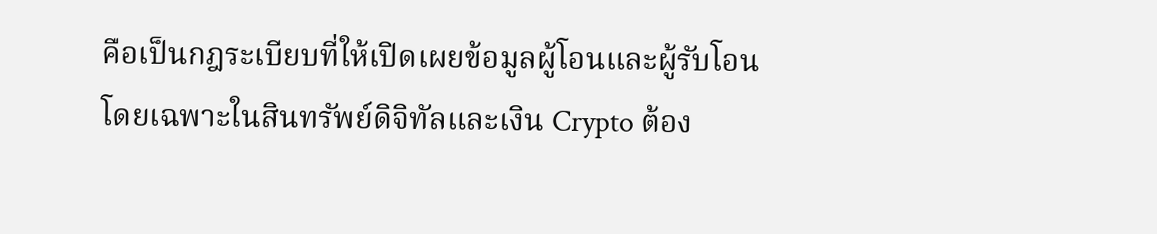คือเป็นกฎระเบียบที่ให้เปิดเผยข้อมูลผู้โอนและผู้รับโอน โดยเฉพาะในสินทรัพย์ดิจิทัลและเงิน Crypto ต้อง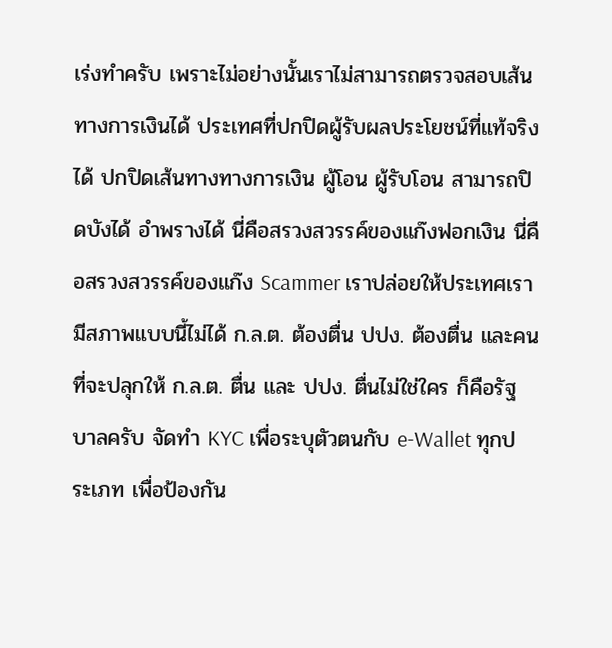เร่งทำครับ เพราะไม่อย่างนั้นเราไม่สามารถตรวจสอบเส้นทางการเงินได้ ประเทศที่ปกปิดผู้รับผลประโยชน์ที่แท้จริงได้ ปกปิดเส้นทางทางการเงิน ผู้โอน ผู้รับโอน สามารถปิดบังได้ อำพรางได้ นี่คือสรวงสวรรค์ของแก๊งฟอกเงิน นี่คือสรวงสวรรค์ของแก๊ง Scammer เราปล่อยให้ประเทศเรามีสภาพแบบนี้ไม่ได้ ก.ล.ต. ต้องตื่น ปปง. ต้องตื่น และคนที่จะปลุกให้ ก.ล.ต. ตื่น และ ปปง. ตื่นไม่ใช่ใคร ก็คือรัฐบาลครับ จัดทำ KYC เพื่อระบุตัวตนกับ e-Wallet ทุกประเภท เพื่อป้องกัน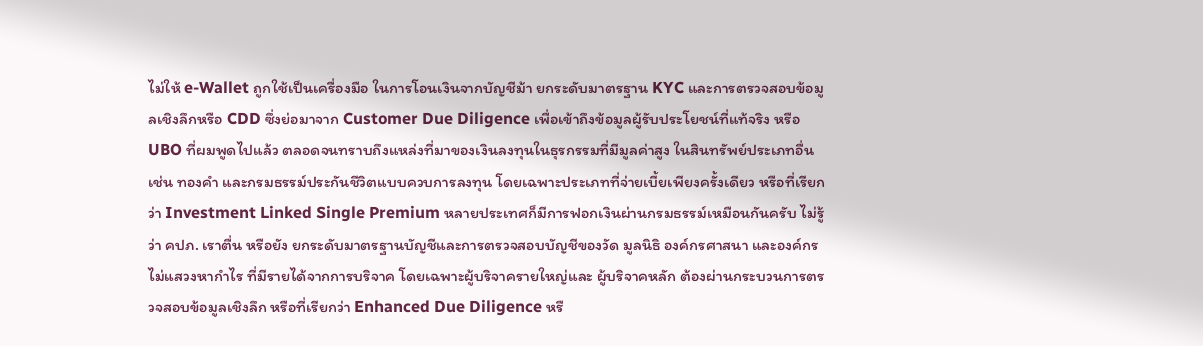ไม่ให้ e-Wallet ถูกใช้เป็นเครื่องมือ ในการโอนเงินจากบัญชีม้า ยกระดับมาตรฐาน KYC และการตรวจสอบข้อมูลเชิงลึกหรือ CDD ซึ่งย่อมาจาก Customer Due Diligence เพื่อเข้าถึงข้อมูลผู้รับประโยชน์ที่แท้จริง หรือ UBO ที่ผมพูดไปแล้ว ตลอดจนทราบถึงแหล่งที่มาของเงินลงทุนในธุรกรรมที่มีมูลค่าสูง ในสินทรัพย์ประเภทอื่น เช่น ทองคำ และกรมธรรม์ประกันชีวิตแบบควบการลงทุน โดยเฉพาะประเภทที่จ่ายเบี้ยเพียงครั้งเดียว หรือที่เรียกว่า Investment Linked Single Premium หลายประเทศก็มีการฟอกเงินผ่านกรมธรรม์เหมือนกันครับ ไม่รู้ว่า คปภ. เราตื่น หรือยัง ยกระดับมาตรฐานบัญชีและการตรวจสอบบัญชีของวัด มูลนิธิ องค์กรศาสนา และองค์กรไม่แสวงหากำไร ที่มีรายได้จากการบริจาค โดยเฉพาะผู้บริจาครายใหญ่และ ผู้บริจาคหลัก ต้องผ่านกระบวนการตรวจสอบข้อมูลเชิงลึก หรือที่เรียกว่า Enhanced Due Diligence หรื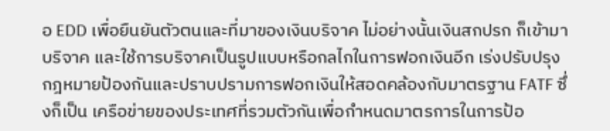อ EDD เพื่อยืนยันตัวตนและที่มาของเงินบริจาค ไม่อย่างนั้นเงินสกปรก ก็เข้ามาบริจาค และใช้การบริจาคเป็นรูปแบบหรือกลไกในการฟอกเงินอีก เร่งปรับปรุง กฎหมายป้องกันและปราบปรามการฟอกเงินให้สอดคล้องกับมาตรฐาน FATF ซึ่งก็เป็น เครือข่ายของประเทศที่รวมตัวกันเพื่อกำหนดมาตรการในการป้อ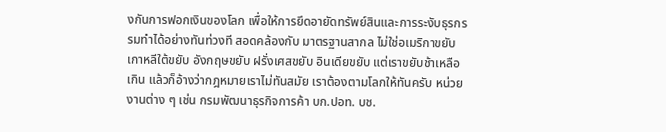งกันการฟอกเงินของโลก เพื่อให้การยึดอายัดทรัพย์สินและการระงับธุรกรรมทำได้อย่างทันท่วงที สอดคล้องกับ มาตรฐานสากล ไม่ใช่อเมริกาขยับ เกาหลีใต้ขยับ อังกฤษขยับ ฝรั่งเศสขยับ อินเดียขยับ แต่เราขยับช้าเหลือเกิน แล้วก็อ้างว่ากฎหมายเราไม่ทันสมัย เราต้องตามโลกให้ทันครับ หน่วยงานต่าง ๆ เช่น กรมพัฒนาธุรกิจการค้า บก.ปอท. บช.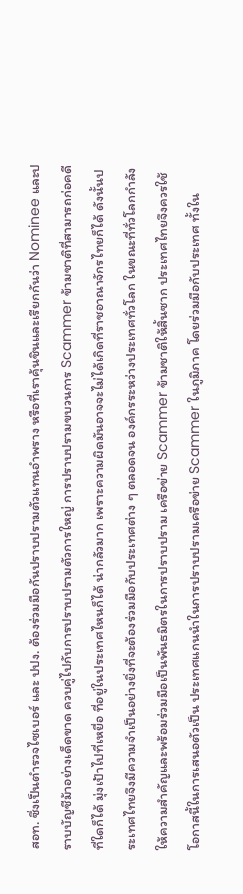สอท. ซึ่งเป็นตำรวจไซเบอร์ และ ปปง. ต้องร่วมมือกันปราบปรามตัวแทนอำพราง หรือที่เราคุ้นชินและเรียกกันว่า Nominee และปราบบัญชีม้าอย่างเด็ดขาด ควบคู่ไปกับการปราบปรามตัวการใหญ่ การปราบปรามขบวนการ Scammer ข้ามชาติที่สามารถก่อคดีที่ใดก็ได้ มุ่งเป้าไปที่เหยื่อ ที่อยู่ในประเทศไหนก็ได้ น่ากลัวมาก เพราะความผิดมันอาจจะไม่ได้เกิดที่ราชอาณาจักรไทยก็ได้ ดังนั้นประเทศไทยจึงมีความจำเป็นอย่างยิ่งที่จะต้องร่วมมือกับประเทศต่าง ๆ ตลอดจน องค์กรระหว่างประเทศทั่วโลก ในขณะที่ทั่วโลกกำลังให้ความสำคัญและพร้อมร่วมมือเป็นพันธมิตรในการปราบปราม เครือข่าย Scammer ข้ามชาติให้สิ้นซาก ประเทศไทยจึงควรใช้โอกาสนี้ในการเสนอตัวเป็น ประเทศแกนนำในการปราบปรามเครือข่าย Scammer ในภูมิภาค โดยร่วมมือกับประเทศ ทั้งใน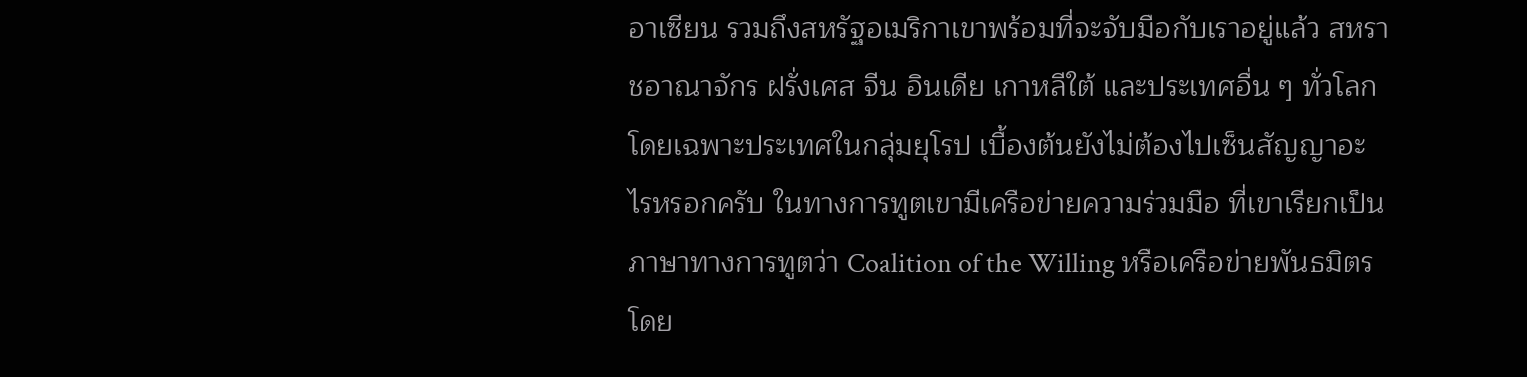อาเซียน รวมถึงสหรัฐอเมริกาเขาพร้อมที่จะจับมือกับเราอยู่แล้ว สหราชอาณาจักร ฝรั่งเศส จีน อินเดีย เกาหลีใต้ และประเทศอื่น ๆ ทั่วโลกโดยเฉพาะประเทศในกลุ่มยุโรป เบื้องต้นยังไม่ต้องไปเซ็นสัญญาอะไรหรอกครับ ในทางการทูตเขามีเครือข่ายความร่วมมือ ที่เขาเรียกเป็นภาษาทางการทูตว่า Coalition of the Willing หรือเครือข่ายพันธมิตร โดย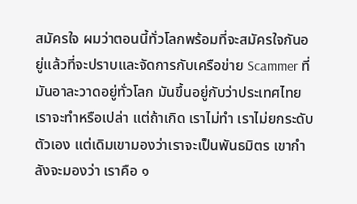สมัครใจ ผมว่าตอนนี้ทั่วโลกพร้อมที่จะสมัครใจกันอยู่แล้วที่จะปราบและจัดการกับเครือข่าย Scammer ที่มันอาละวาดอยู่ทั่วโลก มันขึ้นอยู่กับว่าประเทศไทยเราจะทำหรือเปล่า แต่ถ้าเกิด เราไม่ทำ เราไม่ยกระดับตัวเอง แต่เดิมเขามองว่าเราจะเป็นพันธมิตร เขากำลังจะมองว่า เราคือ ๑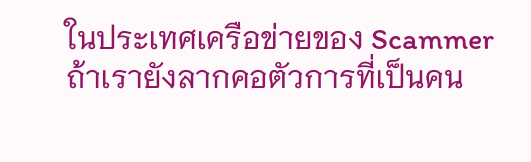ในประเทศเครือข่ายของ Scammer ถ้าเรายังลากคอตัวการที่เป็นคน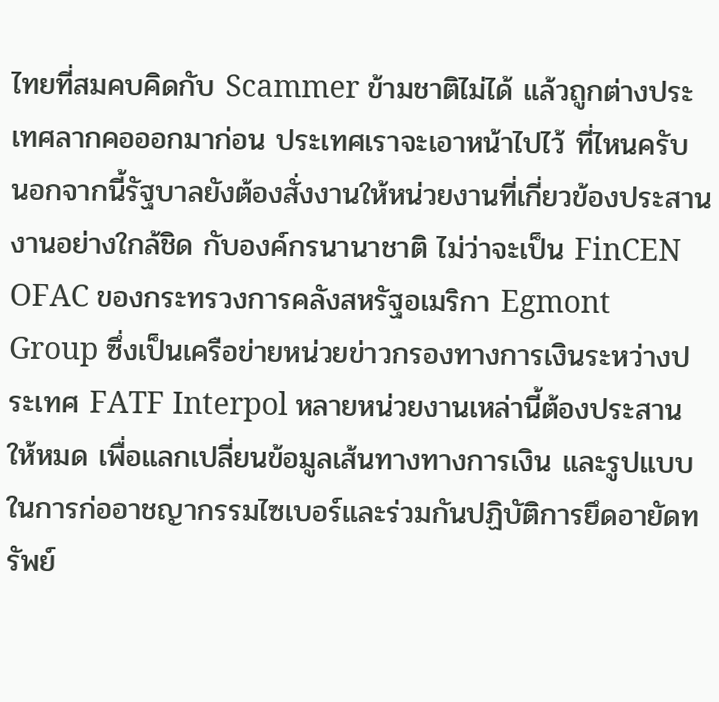ไทยที่สมคบคิดกับ Scammer ข้ามชาติไม่ได้ แล้วถูกต่างประเทศลากคอออกมาก่อน ประเทศเราจะเอาหน้าไปไว้ ที่ไหนครับ นอกจากนี้รัฐบาลยังต้องสั่งงานให้หน่วยงานที่เกี่ยวข้องประสานงานอย่างใกล้ชิด กับองค์กรนานาชาติ ไม่ว่าจะเป็น FinCEN OFAC ของกระทรวงการคลังสหรัฐอเมริกา Egmont Group ซึ่งเป็นเครือข่ายหน่วยข่าวกรองทางการเงินระหว่างประเทศ FATF Interpol หลายหน่วยงานเหล่านี้ต้องประสานให้หมด เพื่อแลกเปลี่ยนข้อมูลเส้นทางทางการเงิน และรูปแบบในการก่ออาชญากรรมไซเบอร์และร่วมกันปฏิบัติการยึดอายัดทรัพย์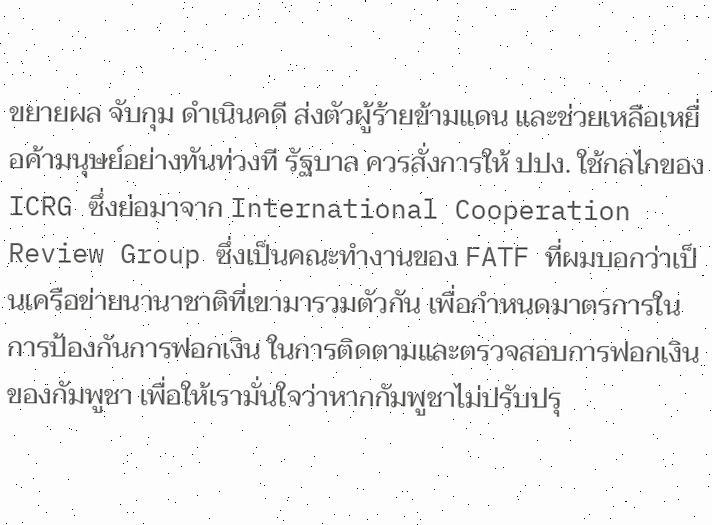ขยายผล จับกุม ดำเนินคดี ส่งตัวผู้ร้ายข้ามแดน และช่วยเหลือเหยื่อค้ามนุษย์อย่างทันท่วงที รัฐบาล ควรสั่งการให้ ปปง. ใช้กลไกของ ICRG ซึ่งย่อมาจาก International Cooperation Review Group ซึ่งเป็นคณะทำงานของ FATF ที่ผมบอกว่าเป็นเครือข่ายนานาชาติที่เขามารวมตัวกัน เพื่อกำหนดมาตรการในการป้องกันการฟอกเงิน ในการติดตามและตรวจสอบการฟอกเงิน ของกัมพูชา เพื่อให้เรามั่นใจว่าหากกัมพูชาไม่ปรับปรุ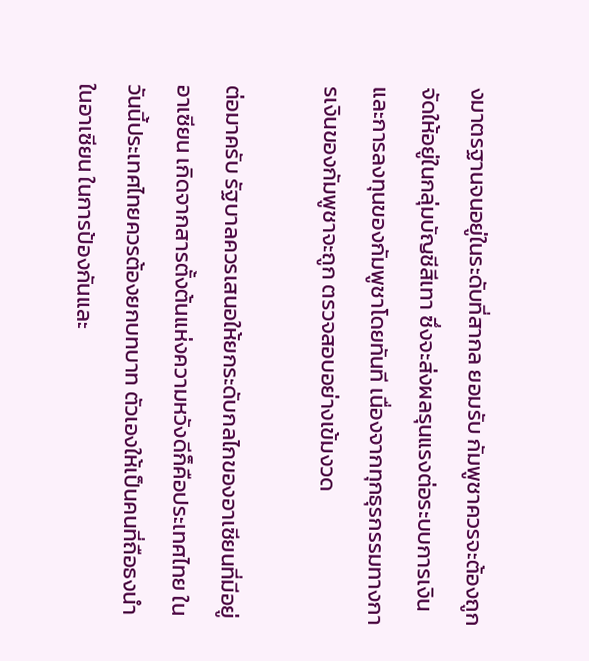งมาตรฐานจนอยู่ในระดับที่สากล ยอมรับ กัมพูชาควรจะต้องถูกจัดให้อยู่ในกลุ่มบัญชีสีเทา ซึ่งจะส่งผลรุนแรงต่อระบบการเงิน และการลงทุนของกัมพูชาโดยทันที เนื่องจากทุกธุรกรรมทางการเงินของกัมพูชาจะถูก ตรวจสอบอย่างเข้มงวด

ต่อมาครับ รัฐบาลควรเสนอให้ยกระดับกลไกของอาเซียนที่มีอยู่ อาเซียน เกิดจากสารตั้งต้นแห่งความหวังดีก็คือประเทศไทย ในวันนี้ประเทศไทยควรต้องยกบทบาท ตัวเองให้เป็นคนที่ถือธงนำในอาเซียน ในการป้องกันและ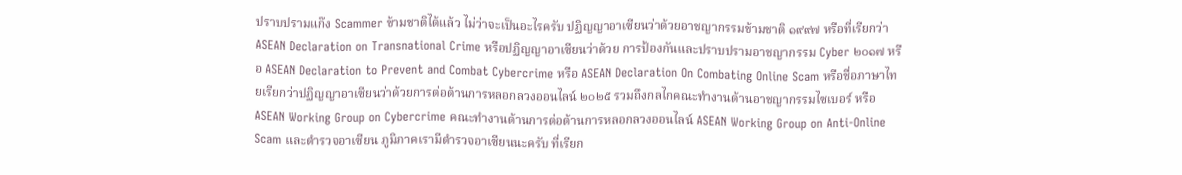ปราบปรามแก๊ง Scammer ข้ามชาติได้แล้ว ไม่ว่าจะเป็นอะไรครับ ปฏิญญาอาเซียนว่าด้วยอาชญากรรมข้ามชาติ ๑๙๙๗ หรือที่เรียกว่า ASEAN Declaration on Transnational Crime หรือปฏิญญาอาเซียนว่าด้วย การป้องกันและปราบปรามอาชญากรรม Cyber ๒๐๑๗ หรือ ASEAN Declaration to Prevent and Combat Cybercrime หรือ ASEAN Declaration On Combating Online Scam หรือชื่อภาษาไทยเรียกว่าปฏิญญาอาเซียนว่าด้วยการต่อต้านการหลอกลวงออนไลน์ ๒๐๒๕ รวมถึงกลไกคณะทำงานด้านอาชญากรรมไซเบอร์ หรือ ASEAN Working Group on Cybercrime คณะทำงานด้านการต่อต้านการหลอกลวงออนไลน์ ASEAN Working Group on Anti-Online Scam และตำรวจอาเซียน ภูมิภาคเรามีตำรวจอาเซียนนะครับ ที่เรียก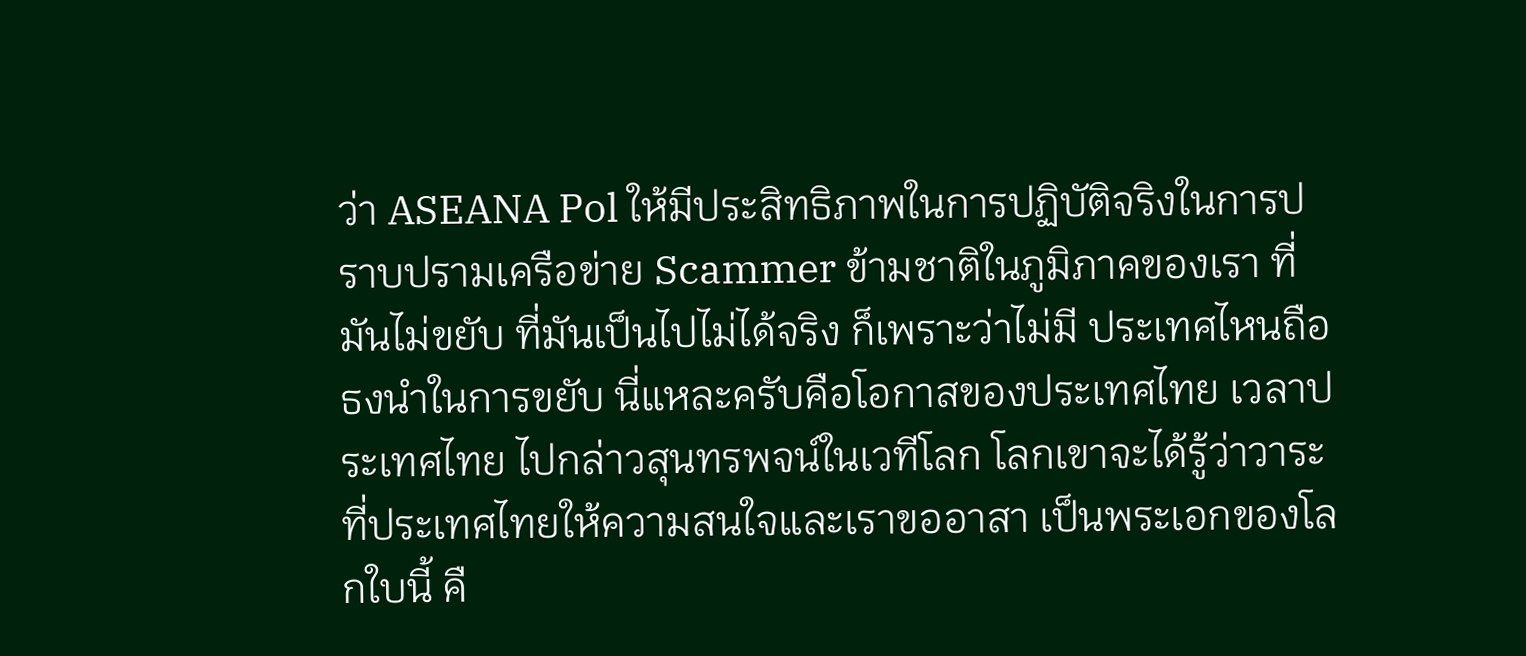ว่า ASEANA Pol ให้มีประสิทธิภาพในการปฏิบัติจริงในการปราบปรามเครือข่าย Scammer ข้ามชาติในภูมิภาคของเรา ที่มันไม่ขยับ ที่มันเป็นไปไม่ได้จริง ก็เพราะว่าไม่มี ประเทศไหนถือธงนำในการขยับ นี่แหละครับคือโอกาสของประเทศไทย เวลาประเทศไทย ไปกล่าวสุนทรพจน์ในเวทีโลก โลกเขาจะได้รู้ว่าวาระที่ประเทศไทยให้ความสนใจและเราขออาสา เป็นพระเอกของโลกใบนี้ คื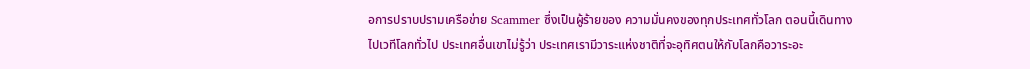อการปราบปรามเครือข่าย Scammer ซึ่งเป็นผู้ร้ายของ ความมั่นคงของทุกประเทศทั่วโลก ตอนนี้เดินทางไปเวทีโลกทั่วไป ประเทศอื่นเขาไม่รู้ว่า ประเทศเรามีวาระแห่งชาติที่จะอุทิศตนให้กับโลกคือวาระอะ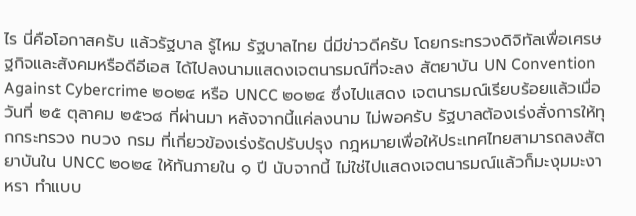ไร นี่คือโอกาสครับ แล้วรัฐบาล รู้ไหม รัฐบาลไทย นี่มีข่าวดีครับ โดยกระทรวงดิจิทัลเพื่อเศรษฐกิจและสังคมหรือดีอีเอส ได้ไปลงนามแสดงเจตนารมณ์ที่จะลง สัตยาบัน UN Convention Against Cybercrime ๒๐๒๔ หรือ UNCC ๒๐๒๔ ซึ่งไปแสดง เจตนารมณ์เรียบร้อยแล้วเมื่อวันที่ ๒๕ ตุลาคม ๒๕๖๘ ที่ผ่านมา หลังจากนี้แค่ลงนาม ไม่พอครับ รัฐบาลต้องเร่งสั่งการให้ทุกกระทรวง ทบวง กรม ที่เกี่ยวข้องเร่งรัดปรับปรุง กฎหมายเพื่อให้ประเทศไทยสามารถลงสัตยาบันใน UNCC ๒๐๒๔ ให้ทันภายใน ๑ ปี นับจากนี้ ไม่ใช่ไปแสดงเจตนารมณ์แล้วก็มะงุมมะงาหรา ทำแบบ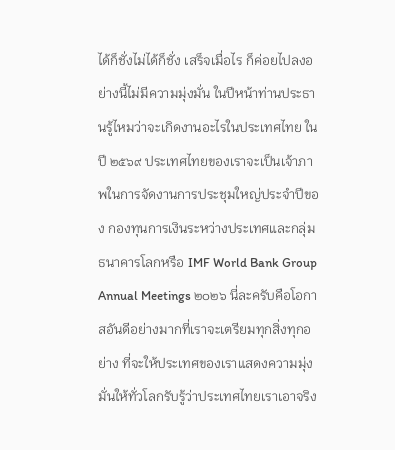ได้ก็ชั่งไม่ได้ก็ชั่ง เสร็จเมื่อไร ก็ค่อยไปลงอย่างนี้ไม่มีความมุ่งมั่น ในปีหน้าท่านประธานรู้ไหมว่าจะเกิดงานอะไรในประเทศไทย ในปี ๒๕๖๙ ประเทศไทยของเราจะเป็นเจ้าภาพในการจัดงานการประชุมใหญ่ประจำปีของ กองทุนการเงินระหว่างประเทศและกลุ่มธนาคารโลกหรือ IMF World Bank Group Annual Meetings ๒๐๒๖ นี่ละครับคือโอกาสอันดีอย่างมากที่เราจะเตรียมทุกสิ่งทุกอย่าง ที่จะให้ประเทศของเราแสดงความมุ่งมั่นให้ทั่วโลกรับรู้ว่าประเทศไทยเราเอาจริง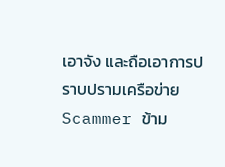เอาจัง และถือเอาการปราบปรามเครือข่าย Scammer ข้าม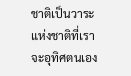ชาติเป็นวาระแห่งชาติที่เราจะอุทิศตนเอง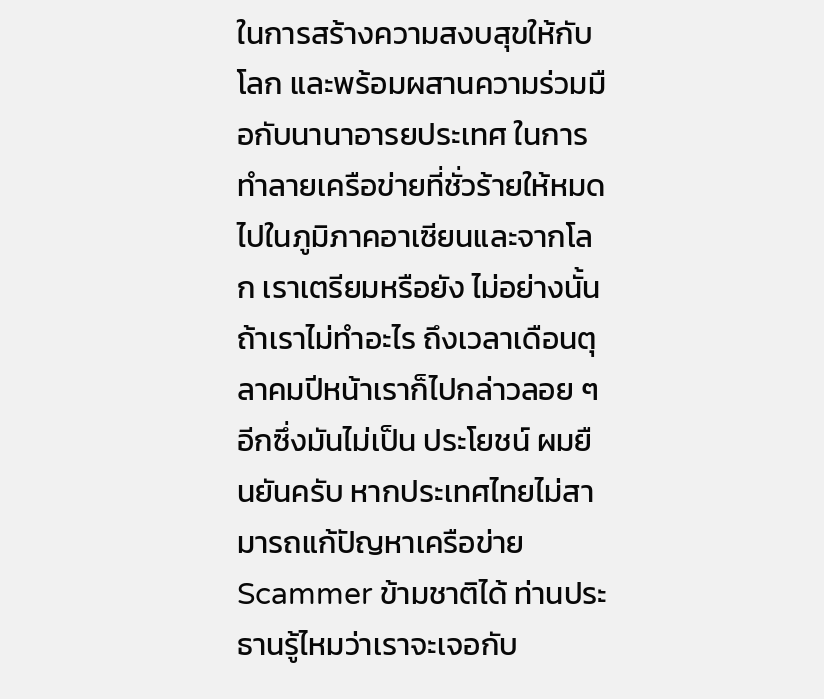ในการสร้างความสงบสุขให้กับโลก และพร้อมผสานความร่วมมือกับนานาอารยประเทศ ในการทำลายเครือข่ายที่ชั่วร้ายให้หมดไปในภูมิภาคอาเซียนและจากโลก เราเตรียมหรือยัง ไม่อย่างนั้นถ้าเราไม่ทำอะไร ถึงเวลาเดือนตุลาคมปีหน้าเราก็ไปกล่าวลอย ๆ อีกซึ่งมันไม่เป็น ประโยชน์ ผมยืนยันครับ หากประเทศไทยไม่สามารถแก้ปัญหาเครือข่าย Scammer ข้ามชาติได้ ท่านประธานรู้ไหมว่าเราจะเจอกับ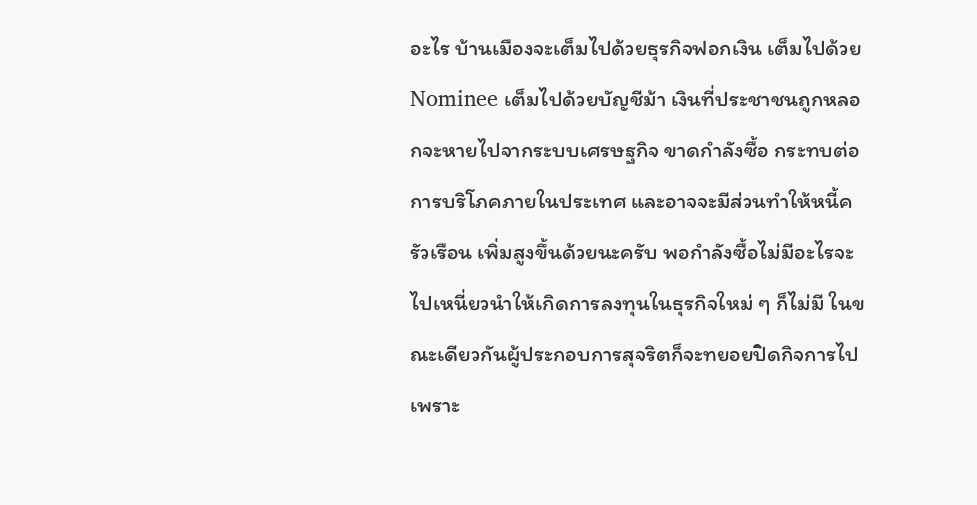อะไร บ้านเมืองจะเต็มไปด้วยธุรกิจฟอกเงิน เต็มไปด้วย Nominee เต็มไปด้วยบัญชีม้า เงินที่ประชาชนถูกหลอกจะหายไปจากระบบเศรษฐกิจ ขาดกำลังซื้อ กระทบต่อการบริโภคภายในประเทศ และอาจจะมีส่วนทำให้หนี้ครัวเรือน เพิ่มสูงขึ้นด้วยนะครับ พอกำลังซื้อไม่มีอะไรจะไปเหนี่ยวนำให้เกิดการลงทุนในธุรกิจใหม่ ๆ ก็ไม่มี ในขณะเดียวกันผู้ประกอบการสุจริตก็จะทยอยปิดกิจการไปเพราะ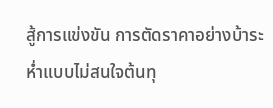สู้การแข่งขัน การตัดราคาอย่างบ้าระห่ำแบบไม่สนใจต้นทุ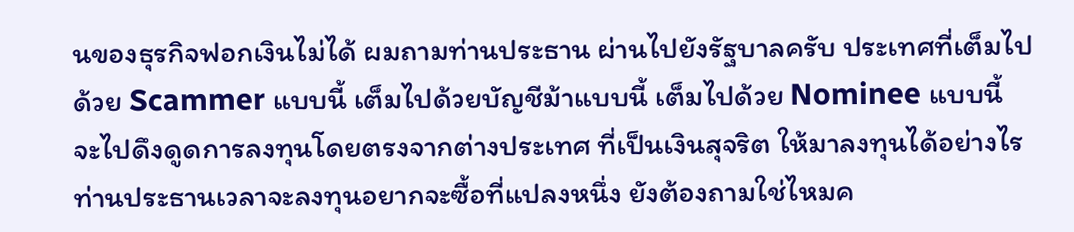นของธุรกิจฟอกเงินไม่ได้ ผมถามท่านประธาน ผ่านไปยังรัฐบาลครับ ประเทศที่เต็มไปด้วย Scammer แบบนี้ เต็มไปด้วยบัญชีม้าแบบนี้ เต็มไปด้วย Nominee แบบนี้ จะไปดึงดูดการลงทุนโดยตรงจากต่างประเทศ ที่เป็นเงินสุจริต ให้มาลงทุนได้อย่างไร ท่านประธานเวลาจะลงทุนอยากจะซื้อที่แปลงหนึ่ง ยังต้องถามใช่ไหมค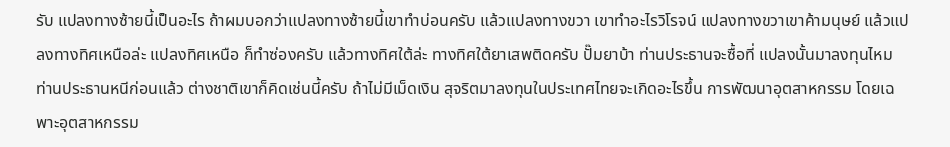รับ แปลงทางซ้ายนี้เป็นอะไร ถ้าผมบอกว่าแปลงทางซ้ายนี้เขาทำบ่อนครับ แล้วแปลงทางขวา เขาทำอะไรวิโรจน์ แปลงทางขวาเขาค้ามนุษย์ แล้วแปลงทางทิศเหนือล่ะ แปลงทิศเหนือ ก็ทำซ่องครับ แล้วทางทิศใต้ล่ะ ทางทิศใต้ยาเสพติดครับ ปั๊มยาบ้า ท่านประธานจะซื้อที่ แปลงนั้นมาลงทุนไหม ท่านประธานหนีก่อนแล้ว ต่างชาติเขาก็คิดเช่นนี้ครับ ถ้าไม่มีเม็ดเงิน สุจริตมาลงทุนในประเทศไทยจะเกิดอะไรขึ้น การพัฒนาอุตสาหกรรม โดยเฉพาะอุตสาหกรรม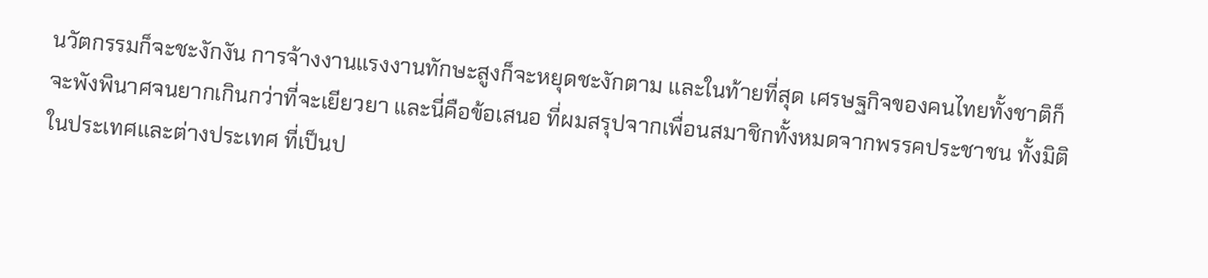นวัตกรรมก็จะชะงักงัน การจ้างงานแรงงานทักษะสูงก็จะหยุดชะงักตาม และในท้ายที่สุด เศรษฐกิจของคนไทยทั้งชาติก็จะพังพินาศจนยากเกินกว่าที่จะเยียวยา และนี่คือข้อเสนอ ที่ผมสรุปจากเพื่อนสมาชิกทั้งหมดจากพรรคประชาชน ทั้งมิติในประเทศและต่างประเทศ ที่เป็นป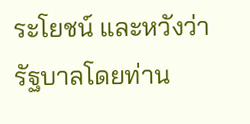ระโยชน์ และหวังว่ารัฐบาลโดยท่าน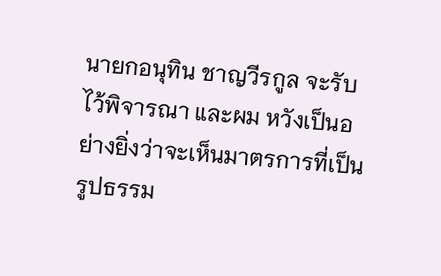นายกอนุทิน ชาญวีรกูล จะรับไว้พิจารณา และผม หวังเป็นอย่างยิ่งว่าจะเห็นมาตรการที่เป็นรูปธรรม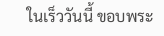ในเร็ววันนี้ ขอบพระ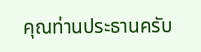คุณท่านประธานครับ